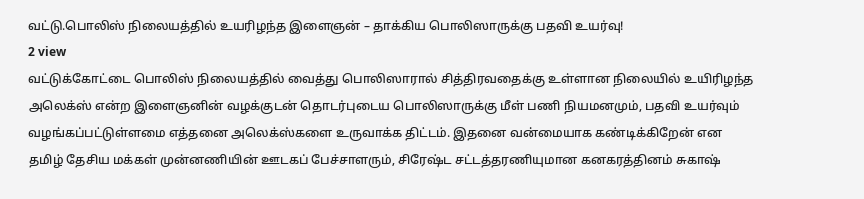வட்டு.பொலிஸ் நிலையத்தில் உயரிழந்த இளைஞன் – தாக்கிய பொலிஸாருக்கு பதவி உயர்வு!
2 view
வட்டுக்கோட்டை பொலிஸ் நிலையத்தில் வைத்து பொலிஸாரால் சித்திரவதைக்கு உள்ளான நிலையில் உயிரிழந்த அலெக்ஸ் என்ற இளைஞனின் வழக்குடன் தொடர்புடைய பொலிஸாருக்கு மீள் பணி நியமனமும், பதவி உயர்வும் வழங்கப்பட்டுள்ளமை எத்தனை அலெக்ஸ்களை உருவாக்க திட்டம். இதனை வன்மையாக கண்டிக்கிறேன் என தமிழ் தேசிய மக்கள் முன்னணியின் ஊடகப் பேச்சாளரும், சிரேஷ்ட சட்டத்தரணியுமான கனகரத்தினம் சுகாஷ்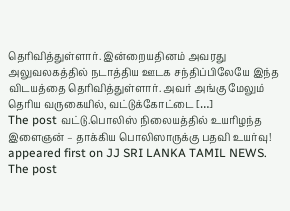தெரிவித்துள்ளார். இன்றையதினம் அவரது அலுவலகத்தில் நடாத்திய ஊடக சந்திப்பிலேயே இந்த விடயத்தை தெரிவித்துள்ளார். அவர் அங்கு மேலும் தெரிய வருகையில், வட்டுக்கோட்டை […]
The post வட்டு.பொலிஸ் நிலையத்தில் உயரிழந்த இளைஞன் – தாக்கிய பொலிஸாருக்கு பதவி உயர்வு! appeared first on JJ SRI LANKA TAMIL NEWS.
The post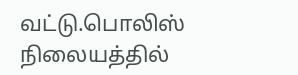வட்டு.பொலிஸ் நிலையத்தில்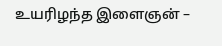உயரிழந்த இளைஞன் –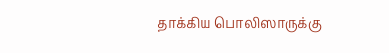தாக்கிய பொலிஸாருக்கு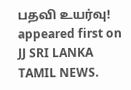பதவி உயர்வு! appeared first on JJ SRI LANKA TAMIL NEWS.